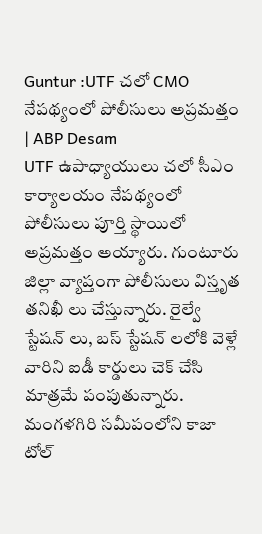Guntur :UTF చలో CMO నేపథ్యంలో పోలీసులు అప్రమత్తం | ABP Desam
UTF ఉపాధ్యాయులు చలో సీఎం కార్యాలయం నేపథ్యంలో పోలీసులు పూర్తి స్థాయిలో అప్రమత్తం అయ్యారు. గుంటూరు జిల్లా వ్యాప్తంగా పోలీసులు విస్తృత తనిఖీ లు చేస్తున్నారు. రైల్వే స్టేషన్ లు, బస్ స్టేషన్ లలోకి వెళ్లే వారిని ఐడీ కార్డులు చెక్ చేసి మాత్రమే పంపుతున్నారు. మంగళగిరి సమీపంలోని కాజా టోల్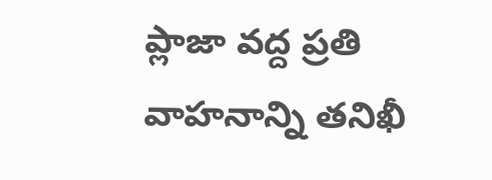ప్లాజా వద్ద ప్రతి వాహనాన్ని తనిఖీ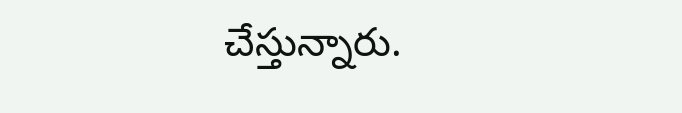చేస్తున్నారు.